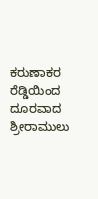ಕರುಣಾಕರ ರೆಡ್ಡಿಯಿಂದ ದೂರವಾದ ಶ್ರೀರಾಮುಲು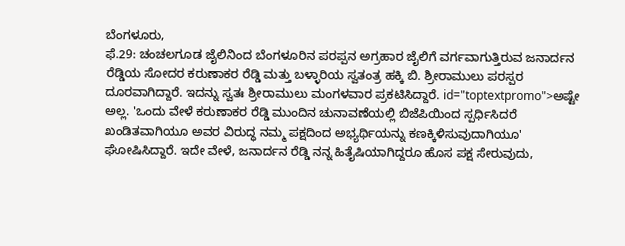ಬೆಂಗಳೂರು,
ಫೆ.29: ಚಂಚಲಗೂಡ ಜೈಲಿನಿಂದ ಬೆಂಗಳೂರಿನ ಪರಪ್ಪನ ಅಗ್ರಹಾರ ಜೈಲಿಗೆ ವರ್ಗವಾಗುತ್ತಿರುವ ಜನಾರ್ದನ ರೆಡ್ಡಿಯ ಸೋದರ ಕರುಣಾಕರ ರೆಡ್ಡಿ ಮತ್ತು ಬಳ್ಳಾರಿಯ ಸ್ವತಂತ್ರ ಹಕ್ಕಿ ಬಿ. ಶ್ರೀರಾಮುಲು ಪರಸ್ಪರ ದೂರವಾಗಿದ್ದಾರೆ. ಇದನ್ನು ಸ್ವತಃ ಶ್ರೀರಾಮುಲು ಮಂಗಳವಾರ ಪ್ರಕಟಿಸಿದ್ದಾರೆ. id="toptextpromo">ಅಷ್ಟೇ
ಅಲ್ಲ. 'ಒಂದು ವೇಳೆ ಕರುಣಾಕರ ರೆಡ್ಡಿ ಮುಂದಿನ ಚುನಾವಣೆಯಲ್ಲಿ ಬಿಜೆಪಿಯಿಂದ ಸ್ಪರ್ಧಿಸಿದರೆ ಖಂಡಿತವಾಗಿಯೂ ಅವರ ವಿರುದ್ಧ ನಮ್ಮ ಪಕ್ಷದಿಂದ ಅಭ್ಯರ್ಥಿಯನ್ನು ಕಣಕ್ಕಿಳಿಸುವುದಾಗಿಯೂ' ಘೋಷಿಸಿದ್ದಾರೆ. ಇದೇ ವೇಳೆ, ಜನಾರ್ದನ ರೆಡ್ಡಿ ನನ್ನ ಹಿತೈಷಿಯಾಗಿದ್ದರೂ ಹೊಸ ಪಕ್ಷ ಸೇರುವುದು,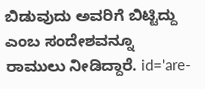ಬಿಡುವುದು ಅವರಿಗೆ ಬಿಟ್ಟಿದ್ದು ಎಂಬ ಸಂದೇಶವನ್ನೂ ರಾಮುಲು ನೀಡಿದ್ದಾರೆ. id='are-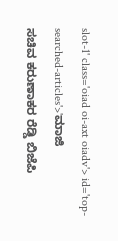slot-1' class='oiad oi-axt oiadv'> id='top-searched-articles'>'ಮಾಜಿ
ಸಚಿವ ಕರುಣಾಕರ ರೆಡ್ಡಿ ಬಿಜೆಪಿ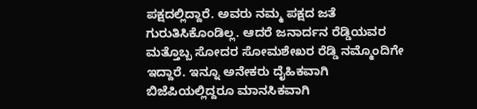ಪಕ್ಷದಲ್ಲಿದ್ದಾರೆ. ಅವರು ನಮ್ಮ ಪಕ್ಷದ ಜತೆ ಗುರುತಿಸಿಕೊಂಡಿಲ್ಲ. ಆದರೆ ಜನಾರ್ದನ ರೆಡ್ಡಿಯವರ ಮತ್ತೊಬ್ಬ ಸೋದರ ಸೋಮಶೇಖರ ರೆಡ್ಡಿ ನಮ್ಮೊಂದಿಗೇ ಇದ್ದಾರೆ. ಇನ್ನೂ ಅನೇಕರು ದೈಹಿಕವಾಗಿ ಬಿಜೆಪಿಯಲ್ಲಿದ್ದರೂ ಮಾನಸಿಕವಾಗಿ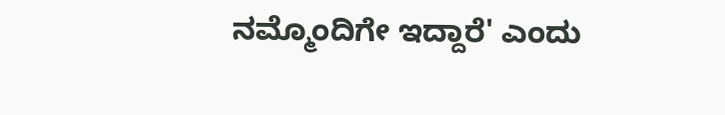ನಮ್ಮೊಂದಿಗೇ ಇದ್ದಾರೆ' ಎಂದು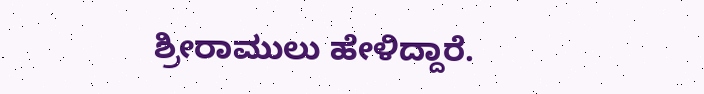ಶ್ರೀರಾಮುಲು ಹೇಳಿದ್ದಾರೆ.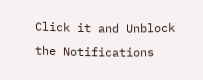Click it and Unblock the Notifications